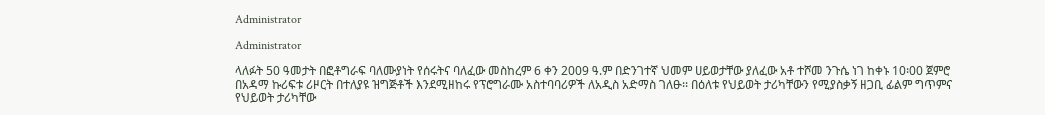Administrator

Administrator

ላለፉት 50 ዓመታት በፎቶግራፍ ባለሙያነት የሰሩትና ባለፈው መስከረም 6 ቀን 2009 ዓ.ም በድንገተኛ ህመም ሀይወታቸው ያለፈው አቶ ተሾመ ንጉሴ ነገ ከቀኑ 10፡00 ጀምሮ በአዳማ ኩሪፍቱ ሪዞርት በተለያዩ ዝግጅቶች እንደሚዘከሩ የፕሮግራሙ አስተባባሪዎች ለአዲስ አድማስ ገለፁ፡፡ በዕለቱ የህይወት ታሪካቸውን የሚያስቃኝ ዘጋቢ ፊልም ግጥምና የህይወት ታሪካቸው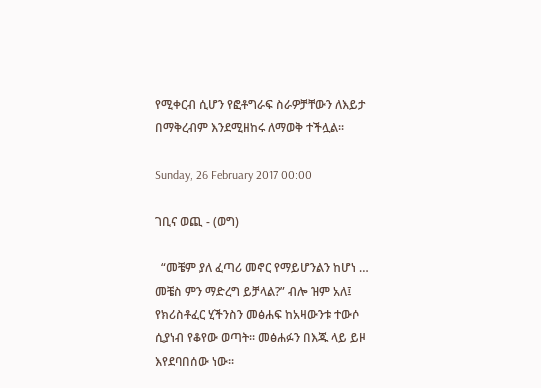የሚቀርብ ሲሆን የፎቶግራፍ ስራዎቻቸውን ለእይታ በማቅረብም እንደሚዘከሩ ለማወቅ ተችሏል፡፡

Sunday, 26 February 2017 00:00

ገቢና ወጪ - (ወግ)

  “መቼም ያለ ፈጣሪ መኖር የማይሆንልን ከሆነ … መቼስ ምን ማድረግ ይቻላል?” ብሎ ዝም አለ፤ የክሪስቶፈር ሂችንስን መፅሐፍ ከአዛውንቱ ተውሶ ሲያነብ የቆየው ወጣት፡፡ መፅሐፉን በእጁ ላይ ይዞ እየደባበሰው ነው፡፡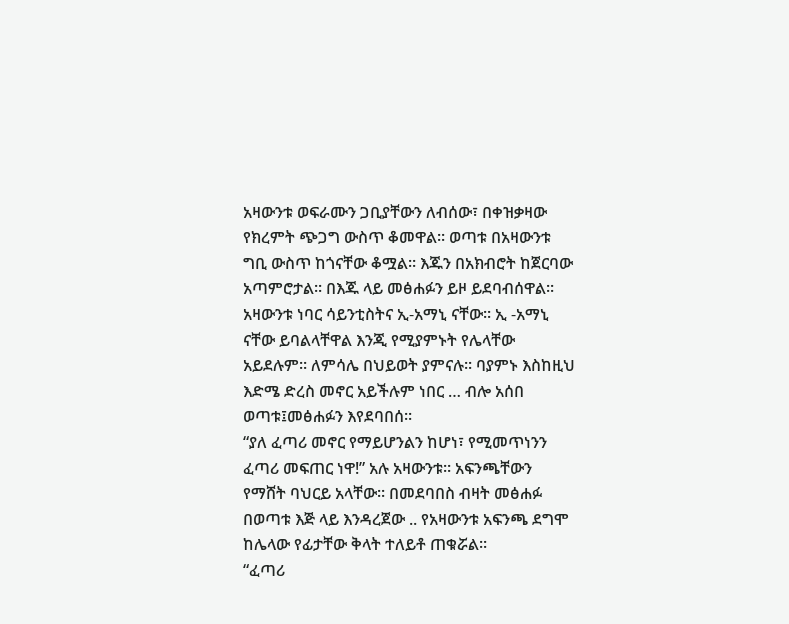አዛውንቱ ወፍራሙን ጋቢያቸውን ለብሰው፣ በቀዝቃዛው የክረምት ጭጋግ ውስጥ ቆመዋል፡፡ ወጣቱ በአዛውንቱ ግቢ ውስጥ ከጎናቸው ቆሟል። እጁን በአክብሮት ከጀርባው አጣምሮታል፡፡ በእጁ ላይ መፅሐፉን ይዞ ይደባብሰዋል፡፡ አዛውንቱ ነባር ሳይንቲስትና ኢ-አማኒ ናቸው፡፡ ኢ -አማኒ ናቸው ይባልላቸዋል እንጂ የሚያምኑት የሌላቸው አይደሉም፡፡ ለምሳሌ በህይወት ያምናሉ፡፡ ባያምኑ እስከዚህ እድሜ ድረስ መኖር አይችሉም ነበር … ብሎ አሰበ ወጣቱ፤መፅሐፉን እየደባበሰ፡፡
“ያለ ፈጣሪ መኖር የማይሆንልን ከሆነ፣ የሚመጥነንን ፈጣሪ መፍጠር ነዋ!” አሉ አዛውንቱ። አፍንጫቸውን የማሸት ባህርይ አላቸው፡፡ በመደባበስ ብዛት መፅሐፉ በወጣቱ እጅ ላይ እንዳረጀው .. የአዛውንቱ አፍንጫ ደግሞ ከሌላው የፊታቸው ቅላት ተለይቶ ጠቁሯል፡፡
“ፈጣሪ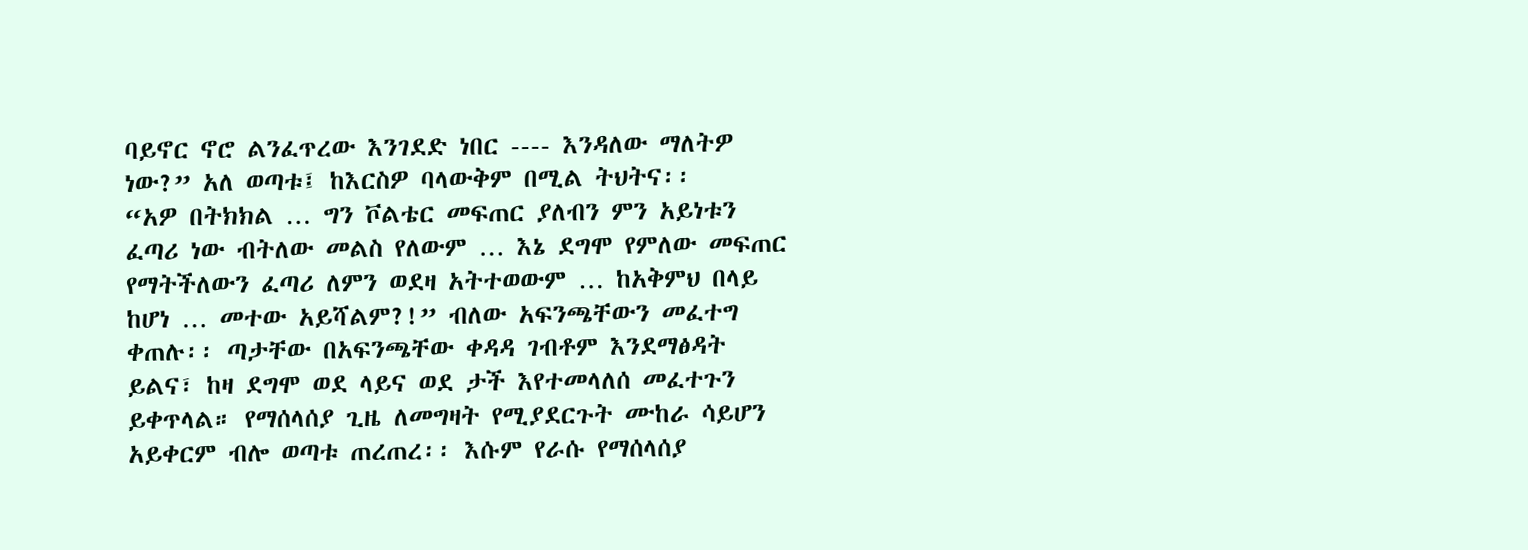ባይኖር ኖሮ ልንፈጥረው እንገደድ ነበር ---- እንዳለው ማለትዎ ነው?” አለ ወጣቱ፤ ከእርስዎ ባላውቅም በሚል ትህትና፡፡
“አዎ በትክክል … ግን ቮልቴር መፍጠር ያለብን ምን አይነቱን ፈጣሪ ነው ብትለው መልስ የለውም … እኔ ደግሞ የምለው መፍጠር የማትችለውን ፈጣሪ ለምን ወደዛ አትተወውም … ከአቅምህ በላይ ከሆነ … መተው አይሻልም?!” ብለው አፍንጫቸውን መፈተግ ቀጠሉ፡፡ ጣታቸው በአፍንጫቸው ቀዳዳ ገብቶም እንደማፅዳት ይልና፣ ከዛ ደግሞ ወደ ላይና ወደ ታች እየተመላለሰ መፈተጉን ይቀጥላል። የማሰላሰያ ጊዜ ለመግዛት የሚያደርጉት ሙከራ ሳይሆን አይቀርም ብሎ ወጣቱ ጠረጠረ፡፡ እሱም የራሱ የማሰላሰያ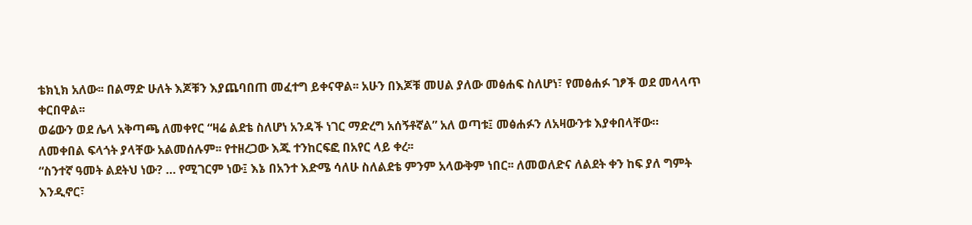ቴክኒክ አለው፡፡ በልማድ ሁለት እጆቹን እያጨባበጠ መፈተግ ይቀናዋል፡፡ አሁን በእጆቹ መሀል ያለው መፅሐፍ ስለሆነ፣ የመፅሐፉ ገፆች ወደ መላላጥ ቀርበዋል፡፡
ወሬውን ወደ ሌላ አቅጣጫ ለመቀየር “ዛሬ ልደቴ ስለሆነ አንዳች ነገር ማድረግ አሰኝቶኛል” አለ ወጣቱ፤ መፅሐፉን ለአዛውንቱ እያቀበላቸው። ለመቀበል ፍላጎት ያላቸው አልመሰሉም፡፡ የተዘረጋው እጁ ተንከርፍፎ በአየር ላይ ቀረ፡፡
“ስንተኛ ዓመት ልደትህ ነው? … የሚገርም ነው፤ እኔ በአንተ እድሜ ሳለሁ ስለልደቴ ምንም አላውቅም ነበር፡፡ ለመወለድና ለልደት ቀን ከፍ ያለ ግምት እንዲኖር፣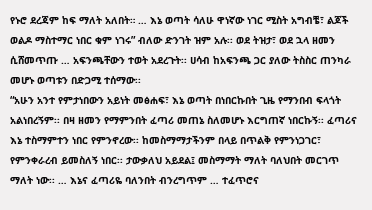የኑሮ ደረጃም ከፍ ማለት አለበት። … እኔ ወጣት ሳለሁ ዋነኛው ነገር ሚስት አግብቼ፣ ልጆች ወልዶ ማስተማር ነበር ቁም ነገሩ” ብለው ድንገት ዝም አሉ፡፡ ወደ ትዝታ፣ ወደ ኋላ ዘመን ሲሸመጥጡ … አፍንጫቸውን ተወት አደረጉት፡፡ ሀሳብ ከአፍንጫ ጋር ያለው ትስስር ጠንካራ መሆኑ ወጣቱን በድጋሚ ተሰማው፡፡
“አሁን አንተ የምታነበውን አይነት መፅሐፍ፣ እኔ ወጣት በነበርኩበት ጊዜ የማንበብ ፍላጎት አልነበረኝም፡፡ በዛ ዘመን የማምንበት ፈጣሪ መጠኔ ስለመሆኑ እርግጠኛ ነበርኩኝ፡፡ ፈጣሪና እኔ ተስማምተን ነበር የምንኖረው፡፡ ከመስማማታችንም በላይ በጥልቅ የምንነጋገር፣ የምንቀራረብ ይመስለኝ ነበር፡፡ ታውቃለህ አይደል፤ መስማማት ማለት ባለህበት መርገጥ ማለት ነው፡፡ … እኔና ፈጣሪዬ ባለንበት ብንረግጥም … ተፈጥሮና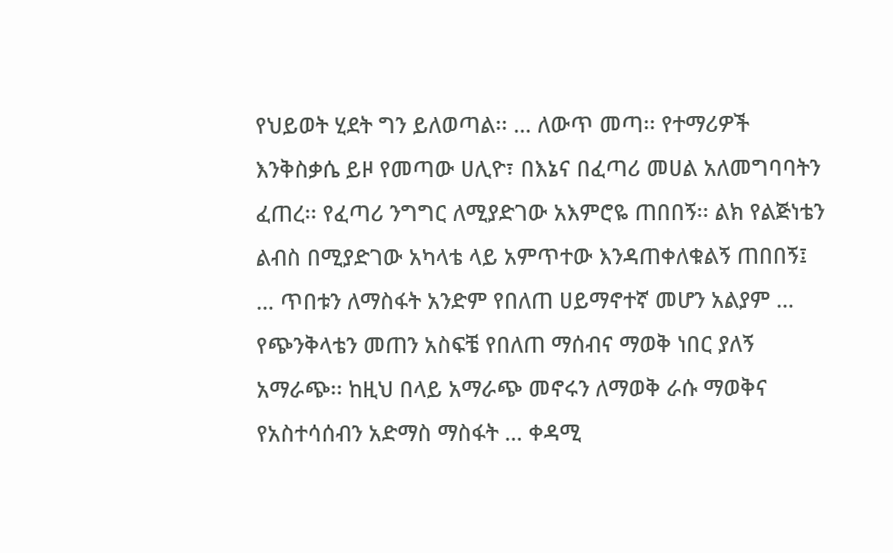የህይወት ሂደት ግን ይለወጣል፡፡ … ለውጥ መጣ፡፡ የተማሪዎች እንቅስቃሴ ይዞ የመጣው ሀሊዮ፣ በእኔና በፈጣሪ መሀል አለመግባባትን ፈጠረ፡፡ የፈጣሪ ንግግር ለሚያድገው አእምሮዬ ጠበበኝ፡፡ ልክ የልጅነቴን ልብስ በሚያድገው አካላቴ ላይ አምጥተው እንዳጠቀለቁልኝ ጠበበኝ፤ … ጥበቱን ለማስፋት አንድም የበለጠ ሀይማኖተኛ መሆን አልያም … የጭንቅላቴን መጠን አስፍቼ የበለጠ ማሰብና ማወቅ ነበር ያለኝ አማራጭ፡፡ ከዚህ በላይ አማራጭ መኖሩን ለማወቅ ራሱ ማወቅና የአስተሳሰብን አድማስ ማስፋት … ቀዳሚ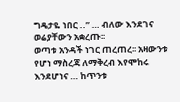ግዴታዬ ነበር ..” … ብለው እንደገና ወሬያቸውን አቋረጡ፡፡
ወጣቱ አንዳች ነገር ጠረጠረ፡፡ አዛውንቱ የሆነ ማስረጃ ለማቅረብ እየሞከሩ እንደሆነና … ከጥንቱ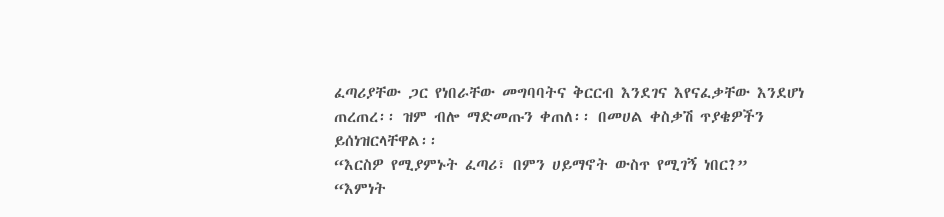ፈጣሪያቸው ጋር የነበራቸው መግባባትና ቅርርብ እንደገና እየናፈቃቸው እንደሆነ ጠረጠረ፡፡ ዝም ብሎ ማድመጡን ቀጠለ፡፡ በመሀል ቀስቃሽ ጥያቄዎችን ይሰነዝርላቸዋል፡፡
“እርስዎ የሚያምኑት ፈጣሪ፣ በምን ሀይማኖት ውስጥ የሚገኝ ነበር?”
“እምነት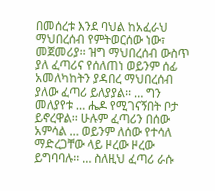በመሰረቱ እንደ ባህል ከአፈራህ ማህበረሰብ የምትወርሰው ነው፣ መጀመሪያ፡፡ ዝግ ማህበረሰብ ውስጥ ያለ ፈጣሪና የሰለጠነ ወይንም ሰፊ አመለካከትን ያዳበረ ማህበረሰብ ያለው ፈጣሪ ይለያያል፡፡ … ግን መለያየቱ … ሔዶ የሚገናኝበት ቦታ ይኖረዋል፡፡ ሁሉም ፈጣሪን በሰው አምሳል … ወይንም ለሰው የተሳለ ማድረጋቸው ላይ ዞረው ዞረው ይግባባሉ፡፡ … ስለዚህ ፈጣሪ ራሱ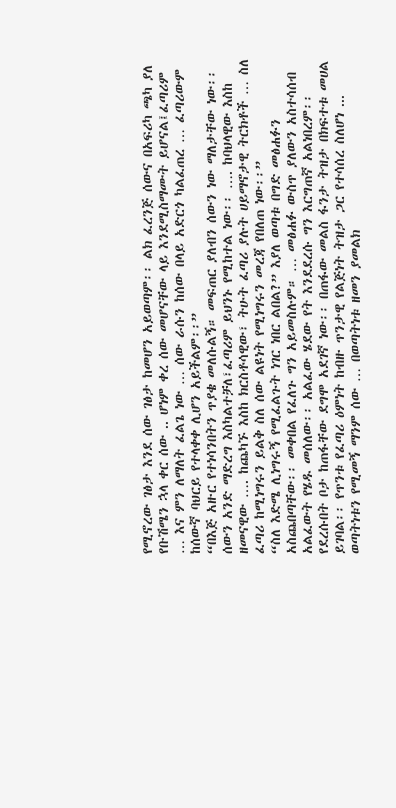የሚኖረው ገፅታ እንደ ሰው ገፅታ ከመሆን አይወጣም፡፡ ልክ ፈረንጅ ሰውና በአፍሪካ ጫካ ያለ የቡሽሜን ኋላ ቀር ሰው .. ሆነም ቀረ ሰው መሆናቸው ላይ እንደሚስማሙት ይሆናል፤ፈጣሪም … እና ምን ለማለት ፈልጌ ነው … ሰው ራሱን ከሰው በላይ አድርጎ ካልፈጠረ … ፈጣሪውም ከሰውኛ ባህርይ የተላቀቀ ሊሆን አይችልም፡፡”
“በእጅ አዙር የተነሳንበትን ጥያቄ መለሱልኝ። መፍጠር ያለብን ሰውን ነው ማለታቸው ነው፡፡ ሰውን አንድ ማድረግ እስካልተቻለ፣ፈጣሪም ይህንኑ የሚከተል ነው፡፡ …. ከባህላዊው እስከ ዘመናዊው …. ከጨካኙ እስከ ክርስቶሳዊው፣ ትሁት ፈጣሪ ያሉት ሀይማኖታዊ ትርክቶች … ስለ ፈጣሪ ከሚነግሩን ይልቅ ስለ ሰው ልዩነት የሚነግሩን መረጃ የበለጠ ነው፡፡”
“ስለ እድሜ ሊነግሩኝ የሚፈልጉት ነገር ነበር ልበል?” እያለ ወጣቱ በግድ መፅሐፉን አስጨበጣቸው፡፡ መቀበል የፈለጉ ግን አይመስሉም። … መፅሐፉ ውስጥ ያለውን አስተሳሰብ አልፈውት የሄዱ መሰለው፡፡ አልፈው ሄደው የት እንደደረሱ ግን እርግጠኛ አልነበረም፡፡ የደረሱበት ቦታ ከጠፋቸው ደግሞ አደገኛ ነው፡፡ በጠፋው መልስ ፋንታ ትዝታ በክፍተቱ መሀል ይገባል፡፡ የጥንቱ የፈጣሪ ዕምነት ከብዙ ጥንታዊ የልጅነት ትዝታ ጋር የተሳሰረ ስለሆነ ... ወጣትነቱን የሚመኝ ማንም ሰው … በወጣትነቱ ዘመን ያመልክ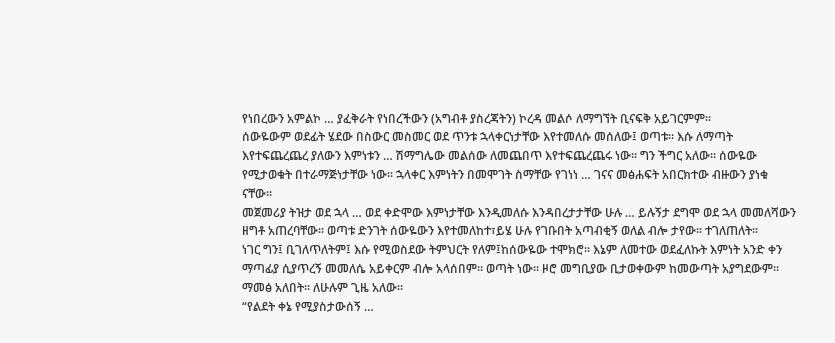የነበረውን አምልኮ … ያፈቅራት የነበረችውን (አግብቶ ያስረጃትን) ኮረዳ መልሶ ለማግኘት ቢናፍቅ አይገርምም፡፡
ሰውዬውም ወደፊት ሄደው በስውር መስመር ወደ ጥንቱ ኋላቀርነታቸው እየተመለሱ መሰለው፤ ወጣቱ፡፡ እሱ ለማጣት እየተፍጨረጨረ ያለውን እምነቱን … ሽማግሌው መልሰው ለመጨበጥ እየተፍጨረጨሩ ነው፡፡ ግን ችግር አለው፡፡ ሰውዬው የሚታወቁት በተራማጅነታቸው ነው፡፡ ኋላቀር እምነትን በመሞገት ስማቸው የገነነ … ገናና መፅሐፍት አበርክተው ብዙውን ያነቁ ናቸው፡፡
መጀመሪያ ትዝታ ወደ ኋላ … ወደ ቀድሞው እምነታቸው እንዲመለሱ እንዳበረታታቸው ሁሉ … ይሉኝታ ደግሞ ወደ ኋላ መመለሻውን ዘግቶ አጠረባቸው፡፡ ወጣቱ ድንገት ሰውዬውን እየተመለከተ፣ይሄ ሁሉ የገቡበት አጣብቂኝ ወለል ብሎ ታየው፡፡ ተገለጠለት፡፡
ነገር ግን፤ ቢገለጥለትም፤ እሱ የሚወስደው ትምህርት የለም፤ከሰውዬው ተሞክሮ፡፡ እኔም ለመተው ወደፈለኩት እምነት አንድ ቀን ማጣፊያ ሲያጥረኝ መመለሴ አይቀርም ብሎ አላሰበም። ወጣት ነው፡፡ ዞሮ መግቢያው ቢታወቀውም ከመውጣት አያግደውም፡፡ ማመፅ አለበት፡፡ ለሁሉም ጊዜ አለው፡፡
“የልደት ቀኔ የሚያስታውሰኝ …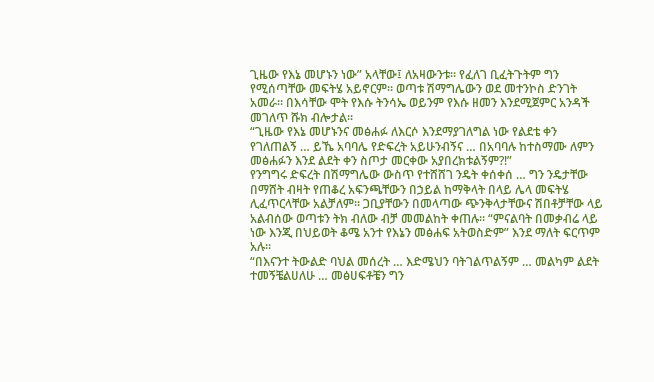ጊዜው የእኔ መሆኑን ነው” አላቸው፤ ለአዛውንቱ፡፡ የፈለገ ቢፈትጉትም ግን የሚሰጣቸው መፍትሄ አይኖርም። ወጣቱ ሽማግሌውን ወደ መተንኮስ ድንገት አመራ። በእሳቸው ሞት የእሱ ትንሳኤ ወይንም የእሱ ዘመን እንደሚጀምር አንዳች መገለጥ ሹክ ብሎታል፡፡
“ጊዜው የእኔ መሆኑንና መፅሐፉ ለእርሶ እንደማያገለግል ነው የልደቴ ቀን የገለጠልኝ … ይኼ አባባሌ የድፍረት አይሁንብኝና … በአባባሉ ከተስማሙ ለምን መፅሐፉን እንደ ልደት ቀን ስጦታ መርቀው አያበረክቱልኝም?!”
የንግግሩ ድፍረት በሽማግሌው ውስጥ የተሸሸገ ንዴት ቀሰቀሰ … ግን ንዴታቸው በማሸት ብዛት የጠቆረ አፍንጫቸውን በኃይል ከማቅላት በላይ ሌላ መፍትሄ ሊፈጥርላቸው አልቻለም፡፡ ጋቢያቸውን በመላጣው ጭንቅላታቸውና ሽበቶቻቸው ላይ አልብሰው ወጣቱን ትክ ብለው ብቻ መመልከት ቀጠሉ፡፡ “ምናልባት በመቃብሬ ላይ ነው እንጂ በህይወት ቆሜ አንተ የእኔን መፅሐፍ አትወስድም” እንደ ማለት ፍርጥም አሉ፡፡
“በእናንተ ትውልድ ባህል መሰረት … እድሜህን ባትገልጥልኝም … መልካም ልደት ተመኝቼልሀለሁ … መፅሀፍቶቼን ግን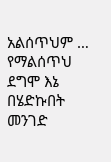አልሰጥህም … የማልሰጥህ ደግሞ እኔ በሄድኩበት መንገድ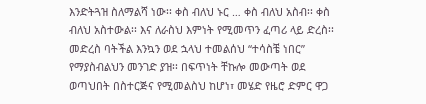እንድትጓዝ ስለማልሻ ነው፡፡ ቀስ ብለህ ኑር … ቀስ ብለህ አስብ፡፡ ቀስ ብለህ አስተውል፡፡ እና ለራስህ እምነት የሚመጥን ፈጣሪ ላይ ድረስ፡፡ መድረስ ባትችል እንኳን ወደ ኋላህ ተመልሰህ “ተሳስቼ ነበር” የማያስብልህን መንገድ ያዝ፡፡ በፍጥነት ቸኩሎ መውጣት ወደ ወጣህበት በስተርጅና የሚመልስህ ከሆነ፣ መሄድ የዜሮ ድምር ዋጋ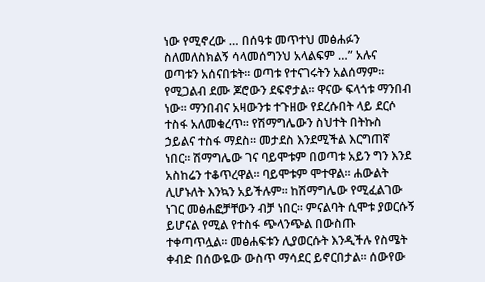ነው የሚኖረው … በሰዓቱ መጥተህ መፅሐፉን ስለመለስክልኝ ሳላመሰግንህ አላልፍም …” አሉና ወጣቱን አሰናበቱት፡፡ ወጣቱ የተናገሩትን አልሰማም፡፡ የሚጋልብ ደሙ ጆሮውን ደፍኖታል፡፡ ዋናው ፍላጎቱ ማንበብ ነው። ማንበብና አዛውንቱ ተጉዘው የደረሱበት ላይ ደርሶ ተስፋ አለመቁረጥ። የሽማግሌውን ስህተት በትኩስ ኃይልና ተስፋ ማደስ። መታደስ እንደሚችል እርግጠኛ ነበር። ሽማግሌው ገና ባይሞቱም በወጣቱ አይን ግን እንደ አስከሬን ተቆጥረዋል፡፡ ባይሞቱም ሞተዋል። ሐውልት ሊሆኑለት እንኳን አይችሉም። ከሽማግሌው የሚፈልገው ነገር መፅሐፎቻቸውን ብቻ ነበር፡፡ ምናልባት ሲሞቱ ያወርሱኝ ይሆናል የሚል የተስፋ ጭላንጭል በውስጡ ተቀጣጥሏል። መፅሐፍቱን ሊያወርሱት እንዲችሉ የስሜት ቀብድ በሰውዬው ውስጥ ማሳደር ይኖርበታል፡፡ ሰውየው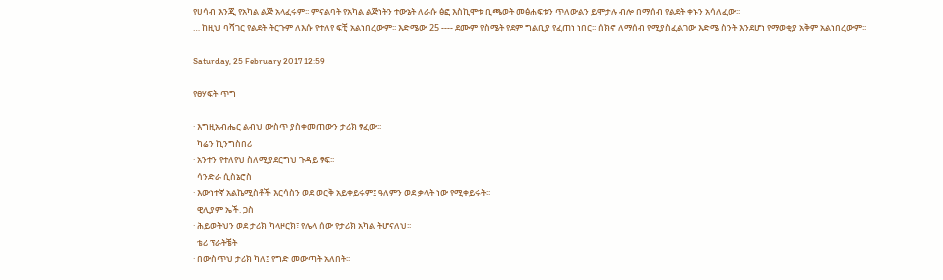የሀሳብ እንጂ የአካል ልጅ አላፈሩም፡፡ ምናልባት የአካል ልጅነትን ተውኔት ለራሱ ፅፎ እስኪሞቱ ቢጫወት መፅሐፍቱን ጥለውልን ይሞታሉ ብሎ በማሰብ የልደት ቀኑን አሳለፈው፡፡
… ከዚህ ባሻገር የልደት ትርጉም ለእሱ የተለየ ፍቺ አልነበረውም፡፡ እድሜው 25 ---- ደሙም የስሜት የደም ግልቢያ የፈጠነ ነበር፡፡ ሰክኖ ለማሰብ የሚያስፈልገው እድሜ ስንት እንደሆነ የማወቂያ አቅም አልነበረውም፡፡

Saturday, 25 February 2017 12:59

የፀሃፍት ጥግ

· እግዚአብሔር ልብህ ውስጥ ያስቀመጠውን ታሪክ ፃፈው፡፡
  ካሬን ኪንግስበሪ
· አንተን የተለየህ ስለሚያደርግህ ጉዳይ ፃፍ፡፡
  ሳንድራ ሲስኔሮስ
· እውነተኛ አልኬሚስቶች እርሳስን ወደ ወርቅ አይቀይሩም፤ ዓለምን ወደ ቃላት ነው የሚቀይሩት፡፡
  ዊሊያም ኤች. ጋስ
· ሕይወትህን ወደ ታሪክ ካላዞርክ፣ የሌላ ሰው የታሪክ አካል ትሆናለህ፡፡
  ቴሪ ፕራትቼት
· በውስጥህ ታሪክ ካለ፤ የግድ መውጣት አለበት፡፡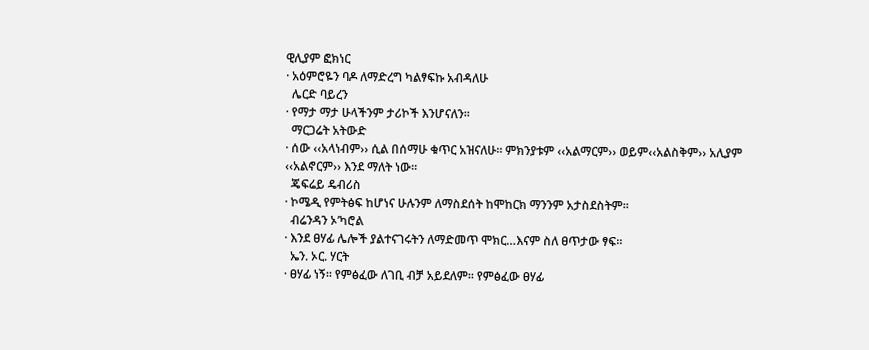ዊሊያም ፎክነር
· አዕምሮዬን ባዶ ለማድረግ ካልፃፍኩ አብዳለሁ
  ሌርድ ባይረን
· የማታ ማታ ሁላችንም ታሪኮች እንሆናለን፡፡
  ማርጋሬት አትውድ
· ሰው ‹‹አላነብም›› ሲል በሰማሁ ቁጥር አዝናለሁ፡፡ ምክንያቱም ‹‹አልማርም›› ወይም‹‹አልስቅም›› አሊያም ‹‹አልኖርም›› እንደ ማለት ነው፡፡
  ጄፍሬይ ዴብሪስ
· ኮሜዲ የምትፅፍ ከሆነና ሁሉንም ለማስደሰት ከሞከርክ ማንንም አታስደስትም፡፡
  ብሬንዳን ኦ’ካሮል
· እንደ ፀሃፊ ሌሎች ያልተናገሩትን ለማድመጥ ሞክር…እናም ስለ ፀጥታው ፃፍ፡፡
  ኤን. ኦር. ሃርት
· ፀሃፊ ነኝ፡፡ የምፅፈው ለገቢ ብቻ አይደለም፡፡ የምፅፈው ፀሃፊ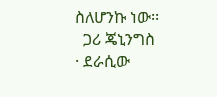ስለሆንኩ ነው፡፡
  ጋሪ ጄኒንግስ
· ደራሲው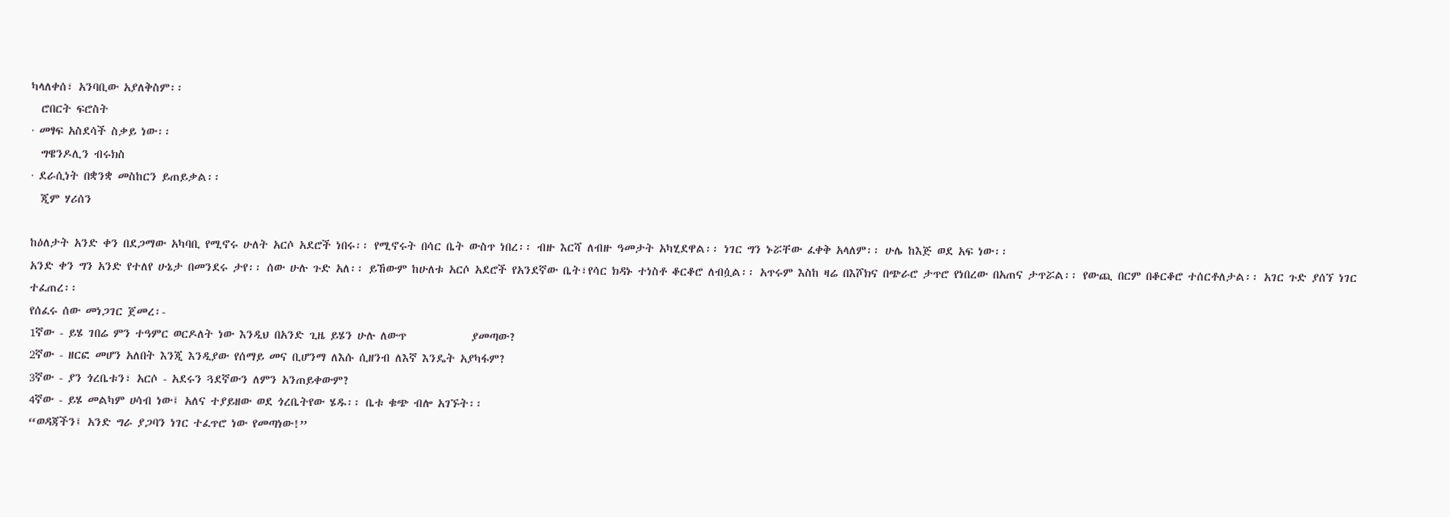ካላለቀሰ፣ አንባቢው አያለቅስም፡፡
  ሮበርት ፍሮስት
· መፃፍ አስደሳች ስቃይ ነው፡፡
  ግዌንዶሊን ብሩክስ
· ደራሲነት በቋንቋ መስከርን ይጠይቃል፡፡
  ጂም ሃሪሰን

ከዕለታት አንድ ቀን በደጋማው አካባቢ የሚኖሩ ሁለት አርሶ አደሮች ነበሩ፡፡ የሚኖሩት በሳር ቤት ውስጥ ነበረ፡፡ ብዙ እርሻ ለብዙ ዓመታት አካሂደዋል፡፡ ነገር ግን ኑሯቸው ፈቀቅ አላለም፡፡ ሁሌ ከእጅ ወደ አፍ ነው፡፡
አንድ ቀን ግን አንድ የተለየ ሁኔታ በመንደሩ ታየ፡፡ ሰው ሁሉ ጉድ አለ፡፡ ይኸውም ከሁለቱ አርሶ አደሮች የአንደኛው ቤት፣የሳር ክዳኑ ተነስቶ ቆርቆሮ ለብሷል፡፡ አጥሩም እስከ ዛሬ በእሾክና በጭራሮ ታጥሮ የነበረው በአጠና ታጥሯል፡፡ የውጪ በርም በቆርቆሮ ተሰርቶለታል፡፡ አገር ጉድ ያሰኘ ነገር ተፈጠረ፡፡
የሰፈሩ ሰው መነጋገር ጀመረ፡-
1ኛው - ይሄ ገበሬ ምን ተዓምር ወርዶለት ነው እንዲህ በአንድ ጊዜ ይሄን ሁሉ ለውጥ             ያመጣው?
2ኛው - ዘርፎ መሆን አለበት እንጂ እንዲያው የሰማይ መና ቢሆንማ ለእሱ ሲዘንብ ለእኛ እንዴት አያካፋም?
3ኛው - ያን ጎረቤቱን፣ አርሶ - አደሩን ጓደኛውን ለምን አንጠይቀውም?
4ኛው - ይሄ መልካም ሀሳብ ነው፤ አለና ተያይዘው ወደ ጎረቤትየው ሄዱ፡፡ ቤቱ ቁጭ ብሎ አገኙት፡፡
“ወዳጃችን፤ አንድ ግራ ያጋባን ነገር ተፈጥሮ ነው የመጣነው!”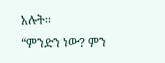አሉት፡፡
“ምንድን ነው? ምን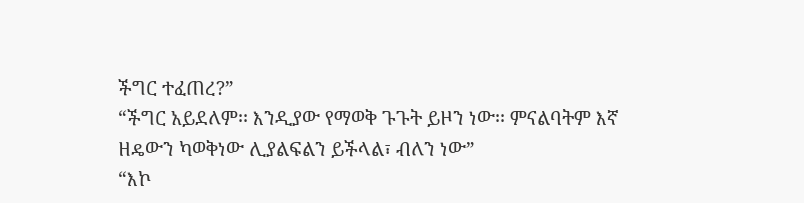ችግር ተፈጠረ?”
“ችግር አይደለም፡፡ እንዲያው የማወቅ ጉጉት ይዞን ነው፡፡ ምናልባትም እኛ ዘዴውን ካወቅነው ሊያልፍልን ይችላል፣ ብለን ነው”
“እኮ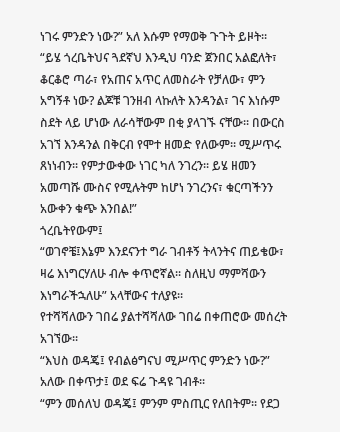ነገሩ ምንድን ነው?” አለ እሱም የማወቅ ጉጉት ይዞት፡፡
“ይሄ ጎረቤትህና ጓደኛህ እንዲህ ባንድ ጀንበር አልፎለት፣ ቆርቆሮ ጣራ፣ የአጠና አጥር ለመስራት የቻለው፣ ምን አግኝቶ ነው? ልጆቹ ገንዘብ ላኩለት እንዳንል፣ ገና እነሱም ስደት ላይ ሆነው ለራሳቸውም በቂ ያላገኙ ናቸው፡፡ በውርስ አገኘ እንዳንል በቅርብ የሞተ ዘመድ የለውም፡፡ ሚሥጥሩ ጸነነብን፡፡ የምታውቀው ነገር ካለ ንገረን፡፡ ይሄ ዘመን አመጣሹ ሙስና የሚሉትም ከሆነ ንገረንና፣ ቁርጣችንን አውቀን ቁጭ እንበል!”
ጎረቤትየውም፤
“ወገኖቼ፤እኔም እንደናንተ ግራ ገብቶኝ ትላንትና ጠይቄው፣ ዛሬ እነግርሃለሁ ብሎ ቀጥሮኛል፡፡ ስለዚህ ማምሻውን እነግራችኋለሁ” አላቸውና ተለያዩ፡፡
የተሻሻለውን ገበሬ ያልተሻሻለው ገበሬ በቀጠሮው መሰረት አገኘው፡፡
“እህስ ወዳጄ፤ የብልፅግናህ ሚሥጥር ምንድን ነው?” አለው በቀጥታ፤ ወደ ፍሬ ጉዳዩ ገብቶ፡፡
“ምን መሰለህ ወዳጄ፤ ምንም ምስጢር የለበትም፡፡ የደጋ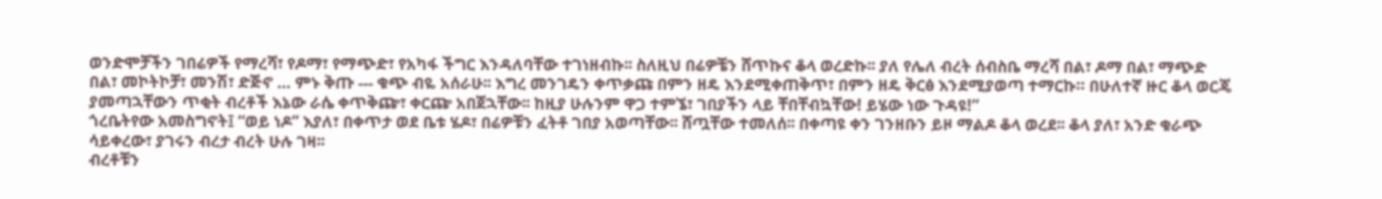ወንድሞቻችን ገበሬዎች የማረሻ፣ የዶማ፣ የማጭድ፣ የአካፋ ችግር እንዳለባቸው ተገነዘብኩ፡፡ ስለዚህ በሬዎቼን ሸጥኩና ቆላ ወረድኩ፡፡ ያለ የሌለ ብረት ሰብስቤ ማረሻ በል፣ ዶማ በል፣ ማጭድ በል፣ መኮትኮቻ፣ መንሽ፣ ድጅኖ … ምኑ ቅጡ --- ቁጭ ብዬ አሰራሁ፡፡ እግረ መንገዴን ቀጥቃጩ በምን ዘዴ እንደሚቀጠቅጥ፣ በምን ዘዴ ቅርፅ እንደሚያወጣ ተማርኩ። በሁለተኛ ዙር ቆላ ወርጄ ያመጣኋቸውን ጥቂት ብረቶች እኔው ራሴ ቀጥቅጬ፣ ቀርጬ አበጀኋቸው፡፡ ከዚያ ሁሉንም ዋጋ ተምኜ፣ ገበያችን ላይ ቸበቸብኳቸው! ይሄው ነው ጉዳዩ!”
ጎረቤትየው አመስግኖት፤ “ወይ ነዶ” እያለ፣ በቀጥታ ወደ ቤቱ ሄዶ፣ በሬዎቹን ፈትቶ ገበያ አወጣቸው፡፡ ሸጧቸው ተመለሰ፡፡ በቀጣዩ ቀን ገንዘቡን ይዞ ማልዶ ቆላ ወረደ፡፡ ቆላ ያለ፣ አንድ ቁራጭ ሳይቀረው፣ ያገሩን ብረታ ብረት ሁሉ ገዛ፡፡
ብረቶቹን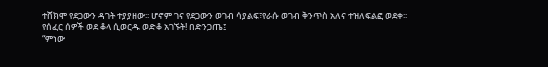ተሸክሞ የደጋውን ዳገት ተያያዘው፡፡ ሆኖም ገና የደጋውን ወገብ ሳያልፍ፣የራሱ ወገብ ቅንጥስ አለና ተዝለፍልፎ ወደቀ፡፡
የሰፈር ሰዎች ወደ ቆላ ሲወርዱ ወድቆ አገኙት! በድንጋጤ፤
“ምነው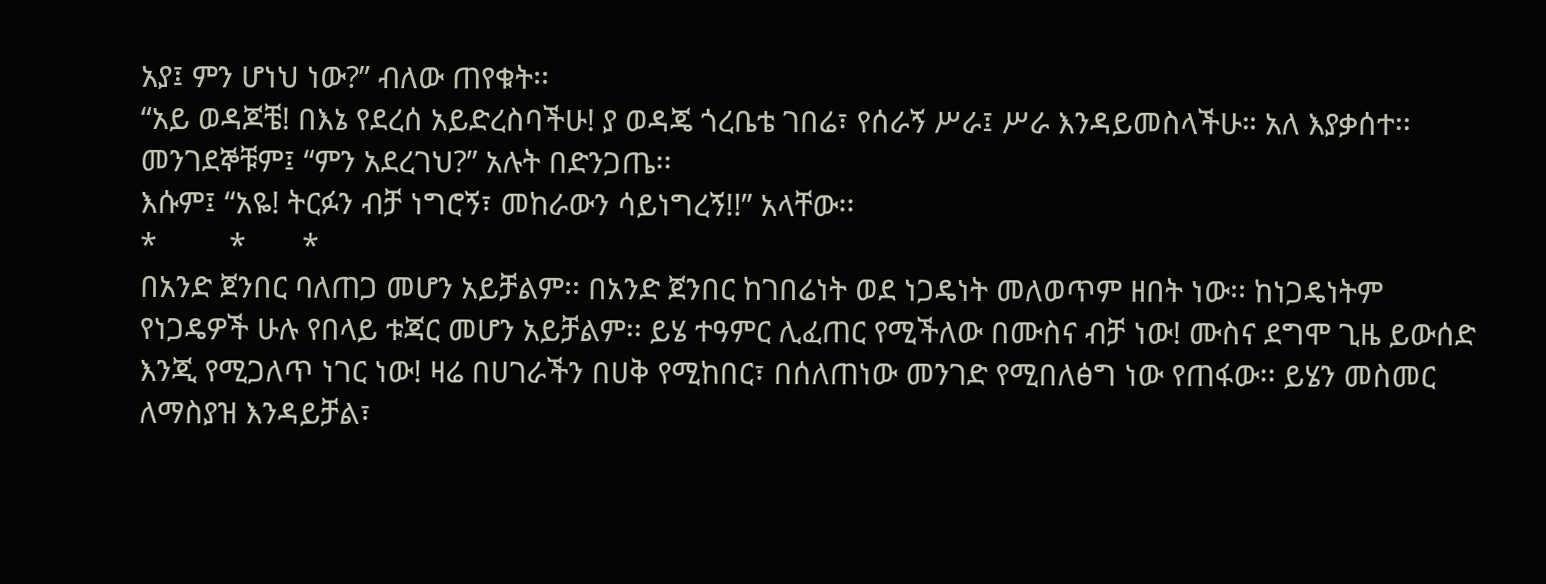አያ፤ ምን ሆነህ ነው?” ብለው ጠየቁት፡፡
“አይ ወዳጆቼ! በእኔ የደረሰ አይድረስባችሁ! ያ ወዳጄ ጎረቤቴ ገበሬ፣ የሰራኝ ሥራ፤ ሥራ እንዳይመስላችሁ። አለ እያቃሰተ፡፡
መንገደኞቹም፤ “ምን አደረገህ?” አሉት በድንጋጤ፡፡
እሱም፤ “አዬ! ትርፉን ብቻ ነግሮኝ፣ መከራውን ሳይነግረኝ!!” አላቸው፡፡
*         *       *
በአንድ ጀንበር ባለጠጋ መሆን አይቻልም፡፡ በአንድ ጀንበር ከገበሬነት ወደ ነጋዴነት መለወጥም ዘበት ነው፡፡ ከነጋዴነትም የነጋዴዎች ሁሉ የበላይ ቱጃር መሆን አይቻልም፡፡ ይሄ ተዓምር ሊፈጠር የሚችለው በሙስና ብቻ ነው! ሙስና ደግሞ ጊዜ ይውሰድ እንጂ የሚጋለጥ ነገር ነው! ዛሬ በሀገራችን በሀቅ የሚከበር፣ በሰለጠነው መንገድ የሚበለፅግ ነው የጠፋው፡፡ ይሄን መስመር ለማስያዝ እንዳይቻል፣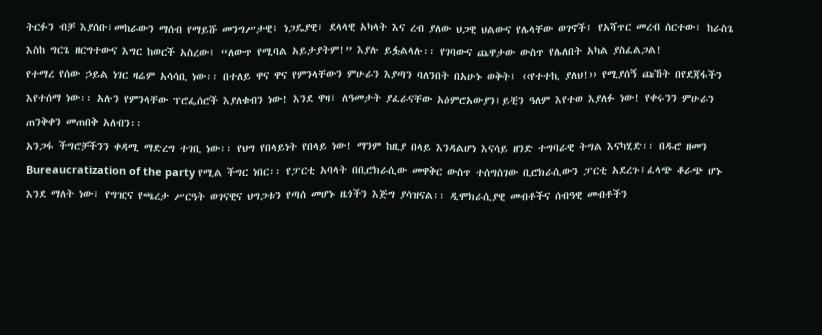ትርፉን ብቻ እያሰቡ፣መከራውን ማሰብ የማይሹ መንግሥታዊ፣ ነጋዴያዊ፣ ደላላዊ አካላት እና ረብ ያለው ህጋዊ ህልውና የሌላቸው ወገኖች፤ የአሻጥር መረብ ሰርተው፣ ከራስጌ እስከ ግርጌ ዘርግተውና እግር ከወርች አስረው፤ “ለውጥ የሚባል አይታያትም!” እያሉ ይፏልላሉ፡፡ የገባውና ጨዋታው ውስጥ የሌለበት አካል ያስፈልጋል!
የተማረ የሰው ኃይል ነገር ዛሬም አሳሳቢ ነው፡፡ በተለይ ዋና ዋና የምንላቸውን ምሁራን እያጣን ባለንበት በአሁኑ ወቅት፤ ‹‹የተተኪ ያለህ!›› የሚያሰኝ ጩኸት በየደጃፋችን እየተሰማ ነው፡፡ አሉን የምንላቸው ፕሮፌሰሮች እያለቁብን ነው! እንደ ዋዛ፣ ለዓመታት ያፈራናቸው አዕምሮአውያን፤ይቺን ዓለም እየተወ እያለፉ ነው! የቀሩንን ምሁራን ጠንቅቀን መጠበቅ አለብን፡፡
አንጋፋ ችግሮቻችንን ቀዳሚ ማድረግ ተገቢ ነው፡፡ የህግ የበላይነት የበላይ ነው! ማንም ከዚያ በላይ እንዳልሆነ እናሳይ ዘንድ ተግባራዊ ትግል እናካሂድ፡፡ በዱሮ ዘመን Bureaucratization of the party የሚል ችግር ነበር፡፡ የፓርቲ አባላት በቢሮክራሲው መዋቅር ውስጥ ተሰግስገው ቢሮክራሲውን ፓርቲ አደረጉ፤ፈላጭ ቆራጭ ሆኑ እንደ ማለት ነው፣ የግዢና የጫረታ ሥርዓት ወገናዊና ህግጋቱን የጣሰ መሆኑ ዜጎችን እጅግ ያሳዝናል፡፡ ዲሞክራሲያዊ መብቶችና ሰብዓዊ መብቶችን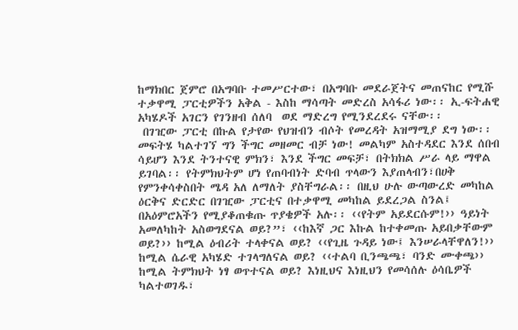ከማክበር ጀምሮ በአግባቡ ተመሥርተው፣ በአግባቡ መደራጀትና መጠናከር የሚሹ ተቃዋሚ ፓርቲዎችን አቅል - እስከ ማሳጣት መድረስ አሳፋሪ ነው፡፡ ኢ-ፍትሐዊ አካሄዶች አገርን የገንዘብ ሰለባ  ወደ ማድረግ የሚንደረደሩ ናቸው፡፡
 በገዢው ፓርቲ በኩል የታየው የህዝብን ብሶት የመረዳት አዝማሚያ ደግ ነው፡፡ መፍትሄ ካልተገኘ ግን ችግር መዘመር ብቻ ነው! መልካም አስተዳደር እንደ ሰበብ ሳይሆን እንደ ትንተናዊ ምክን፣ እንደ ችግር መፍቻ፣ በትክክል ሥራ ላይ ማዋል ይገባል፡፡ የትምክህትም ሆነ የጠባብነት ድባብ ጥላውን እያጠላብን፣በሀቅ የምንቀሳቀስበት ሜዳ አለ ለማለት ያስቸግራል፡፡ በዚህ ሁሉ ውጣውረድ መካከል ዕርቅና ድርድር በገዢው ፓርቲና በተቃዋሚ መካከል ይደረጋል ስንል፤ በአዕምሮአችን የሚያቆጠቁጡ ጥያቄዎች አሉ፡፡ ‹‹የትም አይደርሱም!›› ዓይነት አመለካከት አስወግደናል ወይ?”፣ ‹‹ከእኛ ጋር እኩል ከተቀመጡ አይበቃቸውም ወይ?›› ከሚል ዕብሪት ተላቀናል ወይ? ‹‹የጊዜ ጉዳይ ነው፤ እንሠራላቸዋለን!›› ከሚል ሴራዊ አካሄድ ተገላግለናል ወይ? ‹‹ተልባ ቢንጫጫ፣ ባንድ ሙቀጫ›› ከሚል ትምክህት ነፃ ወጥተናል ወይ? እነዚህና እነዚህን የመሳሰሉ ዕሳቤዎች ካልተወገዱ፣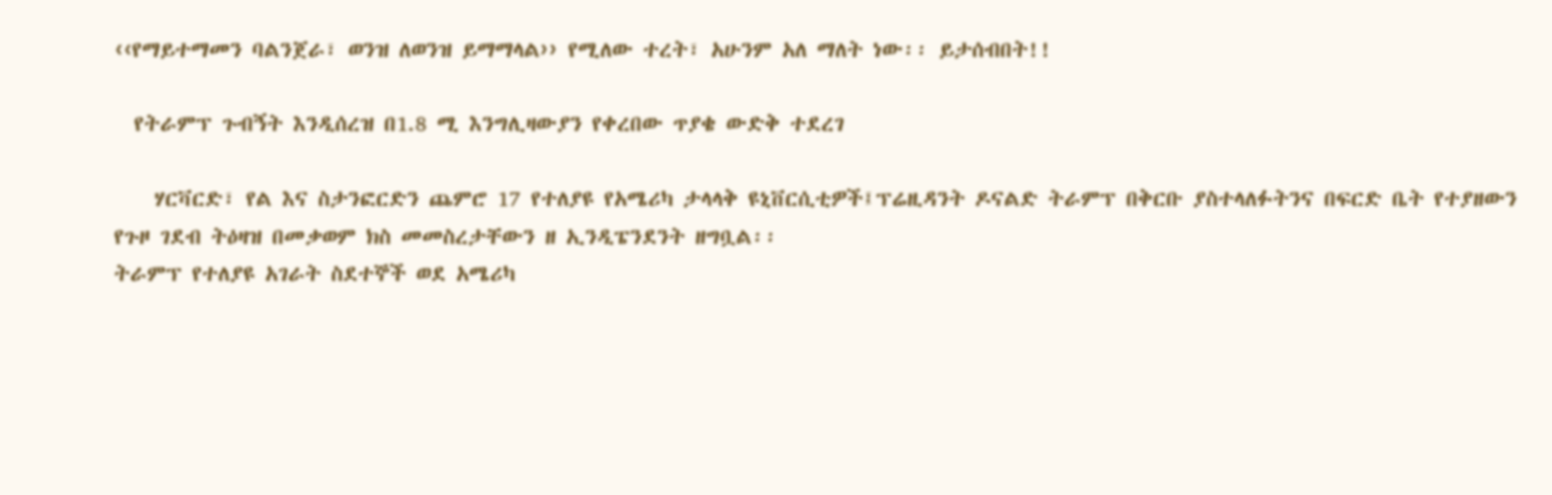‹‹የማይተማመን ባልንጀራ፣ ወንዝ ለወንዝ ይማማላል›› የሚለው ተረት፣ አሁንም አለ ማለት ነው፡፡ ይታሰብበት!!

  የትራምፕ ጉብኝት እንዲሰረዝ በ1.8 ሚ እንግሊዛውያን የቀረበው ጥያቄ ውድቅ ተደረገ

    ሃርቫርድ፣ የል እና ስታንፎርድን ጨምሮ 17 የተለያዩ የአሜሪካ ታላላቅ ዩኒቨርሲቲዎች፤ፕሬዚዳንት ዶናልድ ትራምፕ በቅርቡ ያስተላለፉትንና በፍርድ ቤት የተያዘውን የጉዞ ገደብ ትዕዛዝ በመቃወም ክስ መመስረታቸውን ዘ ኢንዲፔንደንት ዘግቧል፡፡
ትራምፕ የተለያዩ አገራት ስደተኞች ወደ አሜሪካ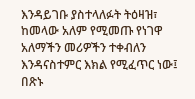እንዳይገቡ ያስተላለፉት ትዕዛዝ፣ ከመላው አለም የሚመጡ የነገዋ አለማችን መሪዎችን ተቀብለን እንዳናስተምር እክል የሚፈጥር ነው፤ በጽኑ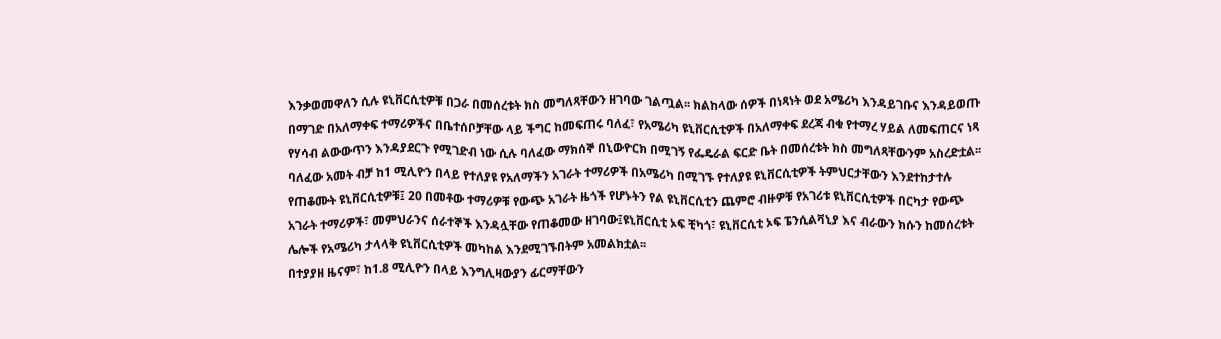እንቃወመዋለን ሲሉ ዩኒቨርሲቲዎቹ በጋራ በመሰረቱት ክስ መግለጻቸውን ዘገባው ገልጧል፡፡ ክልከላው ሰዎች በነጻነት ወደ አሜሪካ እንዳይገቡና እንዳይወጡ በማገድ በአለማቀፍ ተማሪዎችና በቤተሰቦቻቸው ላይ ችግር ከመፍጠሩ ባለፈ፣ የአሜሪካ ዩኒቨርሲቲዎች በአለማቀፍ ደረጃ ብቁ የተማረ ሃይል ለመፍጠርና ነጻ የሃሳብ ልውውጥን እንዳያደርጉ የሚገድብ ነው ሲሉ ባለፈው ማክሰኞ በኒውዮርክ በሚገኝ የፌዴራል ፍርድ ቤት በመሰረቱት ክስ መግለጻቸውንም አስረድቷል፡፡
ባለፈው አመት ብቻ ከ1 ሚሊዮን በላይ የተለያዩ የአለማችን አገራት ተማሪዎች በአሜሪካ በሚገኙ የተለያዩ ዩኒቨርሲቲዎች ትምህርታቸውን እንደተከታተሉ የጠቆሙት ዩኒቨርሲቲዎቹ፤ 20 በመቶው ተማሪዎቹ የውጭ አገራት ዜጎች የሆኑትን የል ዩኒቨርሲቲን ጨምሮ ብዙዎቹ የአገሪቱ ዩኒቨርሲቲዎች በርካታ የውጭ አገራት ተማሪዎች፣ መምህራንና ሰራተኞች እንዳሏቸው የጠቆመው ዘገባው፤ዩኒቨርሲቲ ኦፍ ቺካጎ፣ ዩኒቨርሲቲ ኦፍ ፔንሲልቫኒያ እና ብራውን ክሱን ከመሰረቱት ሌሎች የአሜሪካ ታላላቅ ዩኒቨርሲቲዎች መካከል እንደሚገኙበትም አመልክቷል፡፡
በተያያዘ ዜናም፣ ከ1.8 ሚሊዮን በላይ እንግሊዛውያን ፊርማቸውን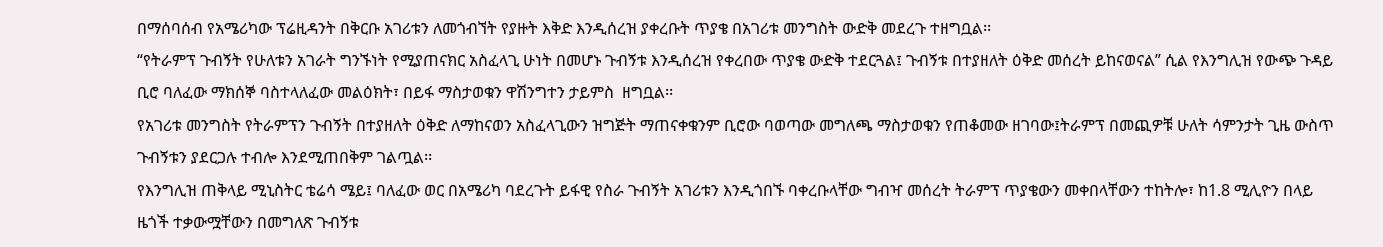በማሰባሰብ የአሜሪካው ፕሬዚዳንት በቅርቡ አገሪቱን ለመጎብኘት የያዙት እቅድ እንዲሰረዝ ያቀረቡት ጥያቄ በአገሪቱ መንግስት ውድቅ መደረጉ ተዘግቧል፡፡
“የትራምፕ ጉብኝት የሁለቱን አገራት ግንኙነት የሚያጠናክር አስፈላጊ ሁነት በመሆኑ ጉብኝቱ እንዲሰረዝ የቀረበው ጥያቄ ውድቅ ተደርጓል፤ ጉብኝቱ በተያዘለት ዕቅድ መሰረት ይከናወናል” ሲል የእንግሊዝ የውጭ ጉዳይ ቢሮ ባለፈው ማክሰኞ ባስተላለፈው መልዕክት፣ በይፋ ማስታወቁን ዋሽንግተን ታይምስ  ዘግቧል፡፡
የአገሪቱ መንግስት የትራምፕን ጉብኝት በተያዘለት ዕቅድ ለማከናወን አስፈላጊውን ዝግጅት ማጠናቀቁንም ቢሮው ባወጣው መግለጫ ማስታወቁን የጠቆመው ዘገባው፤ትራምፕ በመጪዎቹ ሁለት ሳምንታት ጊዜ ውስጥ ጉብኝቱን ያደርጋሉ ተብሎ እንደሚጠበቅም ገልጧል፡፡
የእንግሊዝ ጠቅላይ ሚኒስትር ቴሬሳ ሜይ፤ ባለፈው ወር በአሜሪካ ባደረጉት ይፋዊ የስራ ጉብኝት አገሪቱን እንዲጎበኙ ባቀረቡላቸው ግብዣ መሰረት ትራምፕ ጥያቄውን መቀበላቸውን ተከትሎ፣ ከ1.8 ሚሊዮን በላይ ዜጎች ተቃውሟቸውን በመግለጽ ጉብኝቱ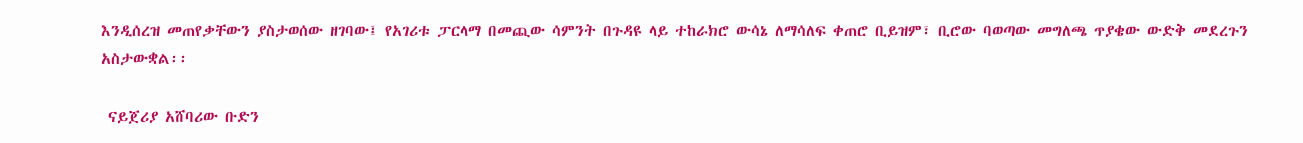እንዲሰረዝ መጠየቃቸውን ያስታወሰው ዘገባው፤ የአገሪቱ ፓርላማ በመጪው ሳምንት በጉዳዩ ላይ ተከራክሮ ውሳኔ ለማሳለፍ ቀጠሮ ቢይዝም፣ ቢሮው ባወጣው መግለጫ ጥያቄው ውድቅ መደረጉን አስታውቋል፡፡

 ናይጀሪያ አሸባሪው ቡድን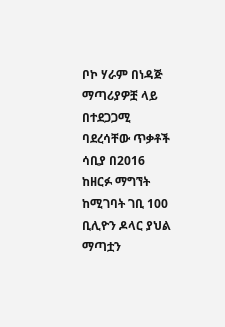ቦኮ ሃራም በነዳጅ ማጣሪያዎቿ ላይ በተደጋጋሚ ባደረሳቸው ጥቃቶች ሳቢያ በ2016 ከዘርፉ ማግኘት ከሚገባት ገቢ 100 ቢሊዮን ዶላር ያህል ማጣቷን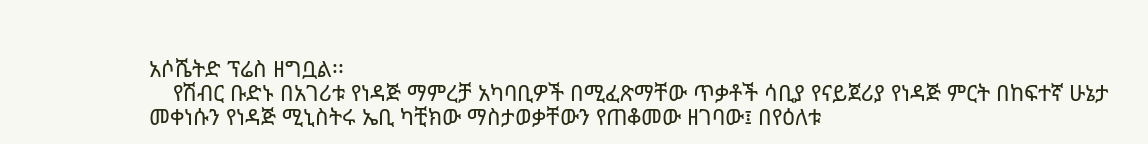አሶሼትድ ፕሬስ ዘግቧል፡፡
    የሽብር ቡድኑ በአገሪቱ የነዳጅ ማምረቻ አካባቢዎች በሚፈጽማቸው ጥቃቶች ሳቢያ የናይጀሪያ የነዳጅ ምርት በከፍተኛ ሁኔታ መቀነሱን የነዳጅ ሚኒስትሩ ኤቢ ካቺክው ማስታወቃቸውን የጠቆመው ዘገባው፤ በየዕለቱ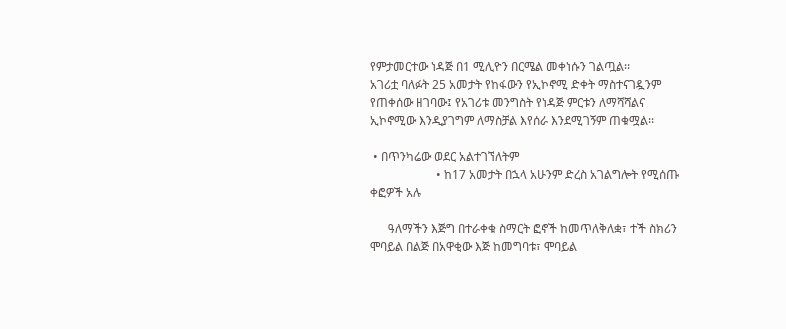የምታመርተው ነዳጅ በ1 ሚሊዮን በርሜል መቀነሱን ገልጧል፡፡
አገሪቷ ባለፉት 25 አመታት የከፋውን የኢኮኖሚ ድቀት ማስተናገዷንም የጠቀሰው ዘገባው፤ የአገሪቱ መንግስት የነዳጅ ምርቱን ለማሻሻልና ኢኮኖሚው እንዲያገግም ለማስቻል እየሰራ እንደሚገኝም ጠቁሟል፡፡

 • በጥንካሬው ወደር አልተገኘለትም
                      • ከ17 አመታት በኋላ አሁንም ድረስ አገልግሎት የሚሰጡ ቀፎዎች አሉ

      ዓለማችን እጅግ በተራቀቁ ስማርት ፎኖች ከመጥለቅለቋ፣ ተች ስክሪን ሞባይል በልጅ በአዋቂው እጅ ከመግባቱ፣ ሞባይል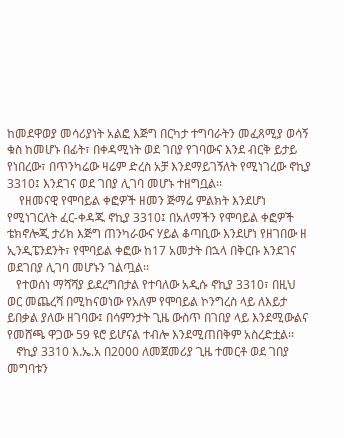ከመደዋወያ መሳሪያነት አልፎ እጅግ በርካታ ተግባራትን መፈጸሚያ ወሳኝ ቁስ ከመሆኑ በፊት፣ በቀዳሚነት ወደ ገበያ የገባውና እንደ ብርቅ ይታይ የነበረው፣ በጥንካሬው ዛሬም ድረስ አቻ እንደማይገኝለት የሚነገረው ኖኪያ 3310፤ እንደገና ወደ ገበያ ሊገባ መሆኑ ተዘግቧል፡፡
    የዘመናዊ የሞባይል ቀፎዎች ዘመን ጅማሬ ምልክት እንደሆነ የሚነገርለት ፈር-ቀዳጁ ኖኪያ 3310፤ በአለማችን የሞባይል ቀፎዎች ቴክኖሎጂ ታሪክ እጅግ ጠንካራውና ሃይል ቆጣቢው እንደሆነ የዘገበው ዘ ኢንዲፔንደንት፣ የሞባይል ቀፎው ከ17 አመታት በኋላ በቅርቡ እንደገና ወደገበያ ሊገባ መሆኑን ገልጧል፡፡
   የተወሰነ ማሻሻያ ይደረግበታል የተባለው አዲሱ ኖኪያ 3310፣ በዚህ ወር መጨረሻ በሚከናወነው የአለም የሞባይል ኮንግረስ ላይ ለእይታ ይበቃል ያለው ዘገባው፤ በሳምንታት ጊዜ ውስጥ በገበያ ላይ እንደሚውልና የመሸጫ ዋጋው 59 ዩሮ ይሆናል ተብሎ እንደሚጠበቅም አስረድቷል፡፡
   ኖኪያ 3310 እ.ኤ.አ በ2000 ለመጀመሪያ ጊዜ ተመርቶ ወደ ገበያ መግባቱን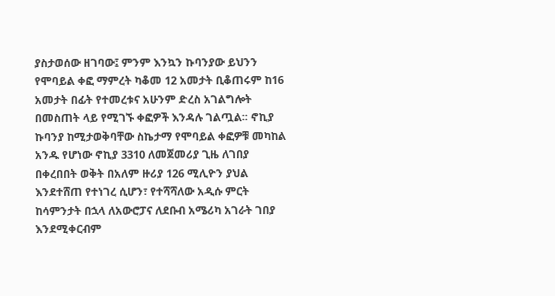ያስታወሰው ዘገባው፤ ምንም እንኳን ኩባንያው ይህንን የሞባይል ቀፎ ማምረት ካቆመ 12 አመታት ቢቆጠሩም ከ16 አመታት በፊት የተመረቱና አሁንም ድረስ አገልግሎት በመስጠት ላይ የሚገኙ ቀፎዎች እንዳሉ ገልጧል፡፡ ኖኪያ ኩባንያ ከሚታወቅባቸው ስኬታማ የሞባይል ቀፎዎቹ መካከል አንዱ የሆነው ኖኪያ 3310 ለመጀመሪያ ጊዜ ለገበያ በቀረበበት ወቅት በአለም ዙሪያ 126 ሚሊዮን ያህል እንደተሸጠ የተነገረ ሲሆን፣ የተሻሻለው አዲሱ ምርት ከሳምንታት በኋላ ለአውሮፓና ለደቡብ አሜሪካ አገራት ገበያ እንደሚቀርብም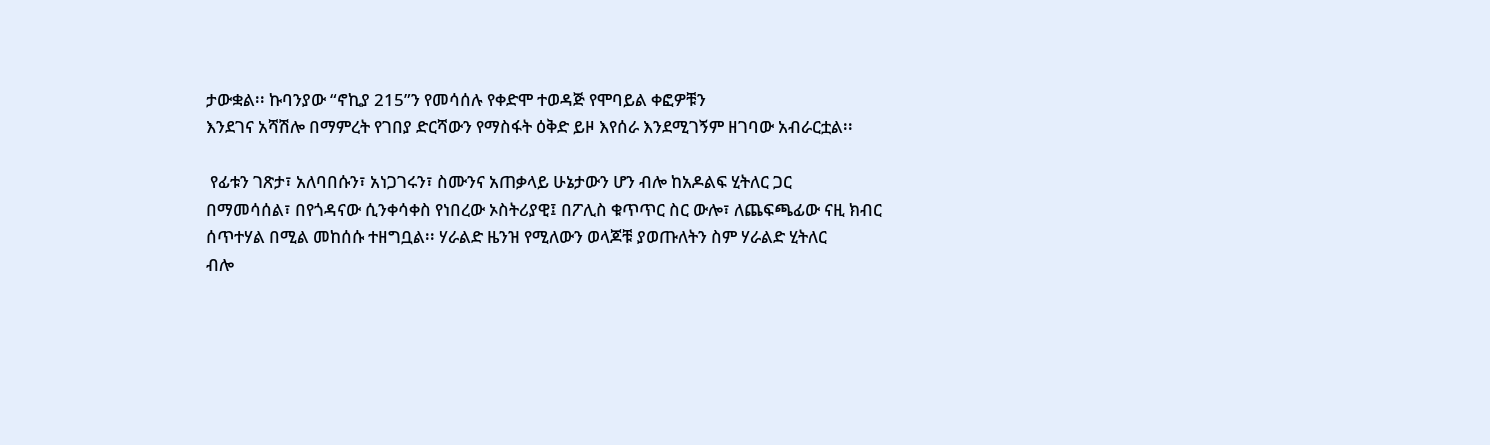ታውቋል፡፡ ኩባንያው “ኖኪያ 215”ን የመሳሰሉ የቀድሞ ተወዳጅ የሞባይል ቀፎዎቹን
እንደገና አሻሽሎ በማምረት የገበያ ድርሻውን የማስፋት ዕቅድ ይዞ እየሰራ እንደሚገኝም ዘገባው አብራርቷል፡፡

 የፊቱን ገጽታ፣ አለባበሱን፣ አነጋገሩን፣ ስሙንና አጠቃላይ ሁኔታውን ሆን ብሎ ከአዶልፍ ሂትለር ጋር
በማመሳሰል፣ በየጎዳናው ሲንቀሳቀስ የነበረው ኦስትሪያዊ፤ በፖሊስ ቁጥጥር ስር ውሎ፣ ለጨፍጫፊው ናዚ ክብር
ሰጥተሃል በሚል መከሰሱ ተዘግቧል፡፡ ሃራልድ ዜንዝ የሚለውን ወላጆቹ ያወጡለትን ስም ሃራልድ ሂትለር
ብሎ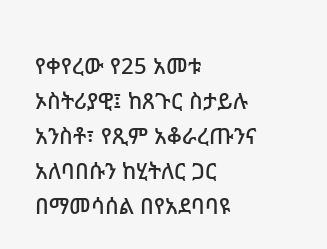የቀየረው የ25 አመቱ ኦስትሪያዊ፤ ከጸጉር ስታይሉ አንስቶ፣ የጺም አቆራረጡንና አለባበሱን ከሂትለር ጋር
በማመሳሰል በየአደባባዩ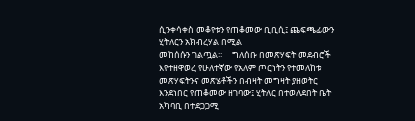ሲንቀሳቀስ መቆየቱን የጠቆመው ቢቢሲ፤ ጨፍጫፊውን ሂትለርን አክብረሃል በሚል
መከሰሱን ገልጧል፡፡     ግለሰቡ በመጽሃፍት መደብሮች እየተዘዋወረ የሁለተኛው የአለም ጦርነትን የተመለከቱ መጽሃፍትንና መጽሄቶችን በብዛት መግዛት ያዘወትር እንደነበር የጠቆመው ዘገባው፤ ሂትለር በተወለደበት ቤት አካባቢ በተደጋጋሚ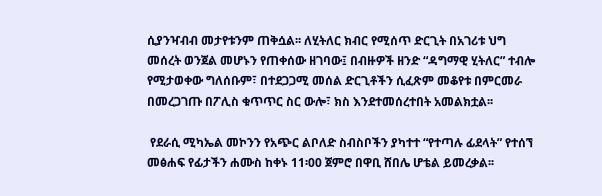ሲያንዣብብ መታየቱንም ጠቅሷል፡፡ ለሂትለር ክብር የሚሰጥ ድርጊት በአገሪቱ ህግ መሰረት ወንጀል መሆኑን የጠቀሰው ዘገባው፤ በብዙዎች ዘንድ “ዳግማዊ ሂትለር” ተብሎ የሚታወቀው ግለሰቡም፣ በተደጋጋሚ መሰል ድርጊቶችን ሲፈጽም መቆየቱ በምርመራ በመረጋገጡ በፖሊስ ቁጥጥር ስር ውሎ፣ ክስ እንደተመሰረተበት አመልክቷል፡፡

 የደራሲ ሚካኤል መኮንን የአጭር ልቦለድ ስብስቦችን ያካተተ “የተጣሉ ፊደላት” የተሰኘ መፅሐፍ የፊታችን ሐሙስ ከቀኑ 11፡00 ጀምሮ በዋቢ ሸበሌ ሆቴል ይመረቃል፡፡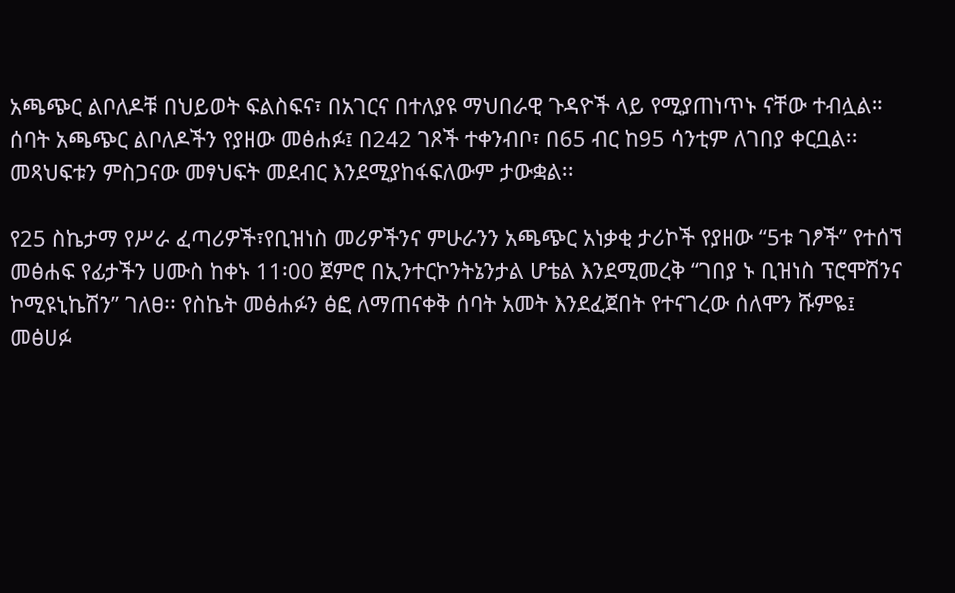አጫጭር ልቦለዶቹ በህይወት ፍልስፍና፣ በአገርና በተለያዩ ማህበራዊ ጉዳዮች ላይ የሚያጠነጥኑ ናቸው ተብሏል። ሰባት አጫጭር ልቦለዶችን የያዘው መፅሐፉ፤ በ242 ገጾች ተቀንብቦ፣ በ65 ብር ከ95 ሳንቲም ለገበያ ቀርቧል፡፡መጻህፍቱን ምስጋናው መፃህፍት መደብር እንደሚያከፋፍለውም ታውቋል፡፡

የ25 ስኬታማ የሥራ ፈጣሪዎች፣የቢዝነስ መሪዎችንና ምሁራንን አጫጭር አነቃቂ ታሪኮች የያዘው “5ቱ ገፆች” የተሰኘ መፅሐፍ የፊታችን ሀሙስ ከቀኑ 11፡00 ጀምሮ በኢንተርኮንትኔንታል ሆቴል እንደሚመረቅ “ገበያ ኑ ቢዝነስ ፕሮሞሽንና ኮሚዩኒኬሽን” ገለፀ፡፡ የስኬት መፅሐፉን ፅፎ ለማጠናቀቅ ሰባት አመት እንደፈጀበት የተናገረው ሰለሞን ሹምዬ፤ መፅሀፉ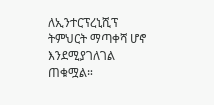ለኢንተርፕረኒሺፕ ትምህርት ማጣቀሻ ሆኖ እንደሚያገለገል ጠቁሟል።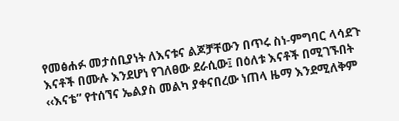የመፅሐፉ መታሰቢያነት ለእናቱና ልጆቻቸውን በጥሩ ስነ-ምግባር ላሳደጉ እናቶች በሙሉ እንደሆነ የገለፀው ደራሲው፤ በዕለቱ እናቶች በሚገኙበት ‹‹እናቴ” የተሰኘና ኤልያስ መልካ ያቀናበረው ነጠላ ዜማ እንደሚለቅም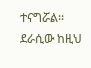ተናግሯል፡፡   ደራሲው ከዚህ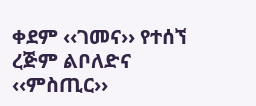ቀደም ‹‹ገመና›› የተሰኘ ረጅም ልቦለድና ‹‹ምስጢር››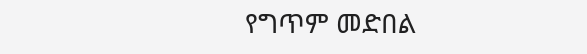የግጥም መድበል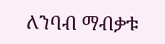ለንባብ ማብቃቱ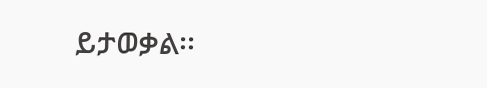ይታወቃል፡፡